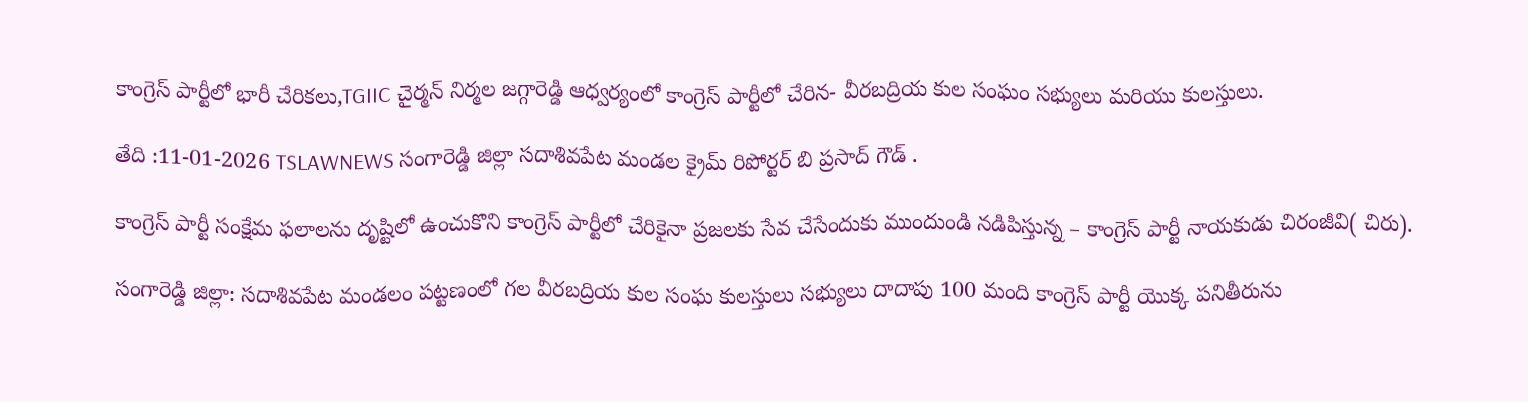కాంగ్రెస్ పార్టీలో భారీ చేరికలు,TGIIC చైర్మన్ నిర్మల జగ్గారెడ్డి ఆధ్వర్యంలో కాంగ్రెస్ పార్టీలో చేరిన- వీరబద్రియ కుల సంఘం సభ్యులు మరియు కులస్తులు.

తేది :11-01-2026 TSLAWNEWS సంగారెడ్డి జిల్లా సదాశివపేట మండల క్రైమ్ రిపోర్టర్ బి ప్రసాద్ గౌడ్ .

కాంగ్రెస్ పార్టీ సంక్షేమ ఫలాలను దృష్టిలో ఉంచుకొని కాంగ్రెస్ పార్టీలో చేరికైనా ప్రజలకు సేవ చేసేందుకు ముందుండి నడిపిస్తున్న – కాంగ్రెస్ పార్టీ నాయకుడు చిరంజీవి( చిరు).

సంగారెడ్డి జిల్లా: సదాశివపేట మండలం పట్టణంలో గల వీరబద్రియ కుల సంఘ కులస్తులు సభ్యులు దాదాపు 100 మంది కాంగ్రెస్ పార్టీ యొక్క పనితీరును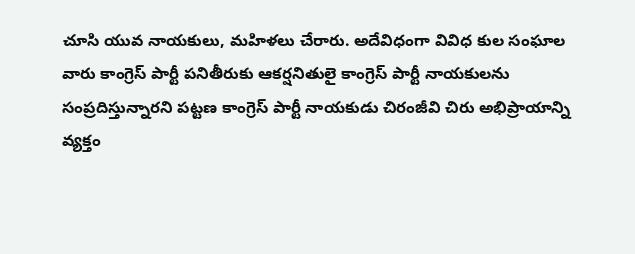చూసి యువ నాయకులు, మహిళలు చేరారు. అదేవిధంగా వివిధ కుల సంఘాల వారు కాంగ్రెస్ పార్టీ పనితీరుకు ఆకర్షనితులై కాంగ్రెస్ పార్టీ నాయకులను సంప్రదిస్తున్నారని పట్టణ కాంగ్రెస్ పార్టీ నాయకుడు చిరంజీవి చిరు అభిప్రాయాన్ని వ్యక్తం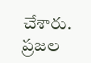చేశారు. ప్రజల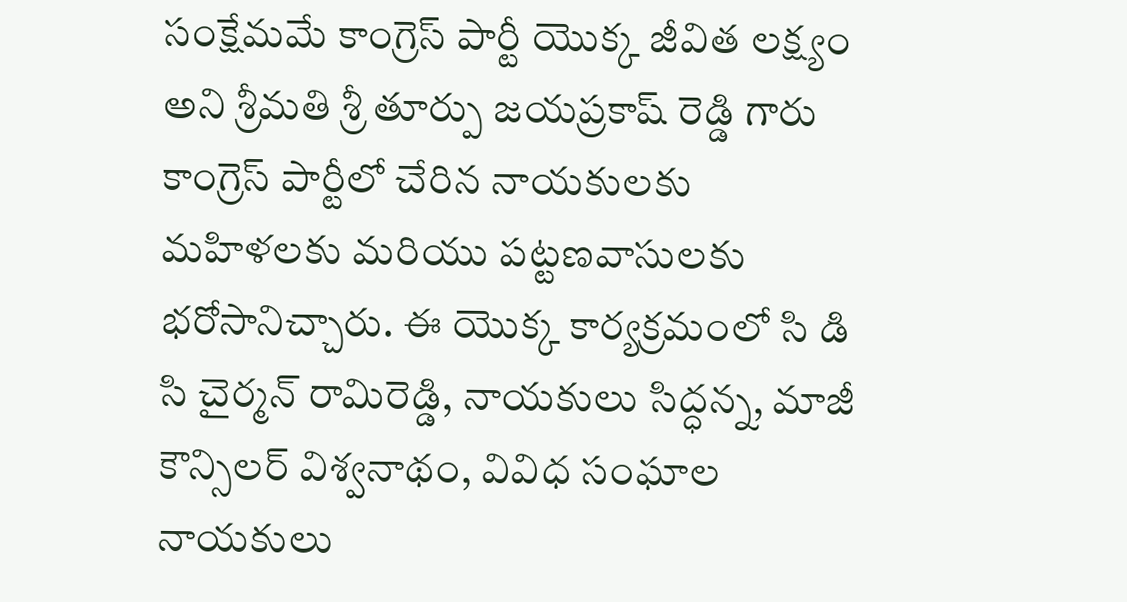సంక్షేమమే కాంగ్రెస్ పార్టీ యొక్క జీవిత లక్ష్యం అని శ్రీమతి శ్రీ తూర్పు జయప్రకాష్ రెడ్డి గారు కాంగ్రెస్ పార్టీలో చేరిన నాయకులకు మహిళలకు మరియు పట్టణవాసులకు భరోసానిచ్చారు. ఈ యొక్క కార్యక్రమంలో సి డి సి చైర్మన్ రామిరెడ్డి, నాయకులు సిద్ధన్న, మాజీ కౌన్సిలర్ విశ్వనాథం, వివిధ సంఘాల నాయకులు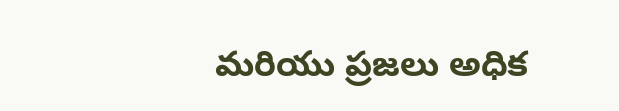మరియు ప్రజలు అధిక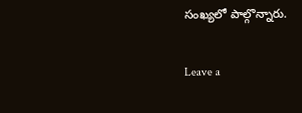సంఖ్యలో పాల్గొన్నారు.

Leave a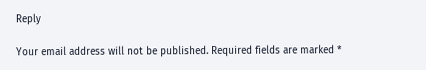Reply

Your email address will not be published. Required fields are marked *